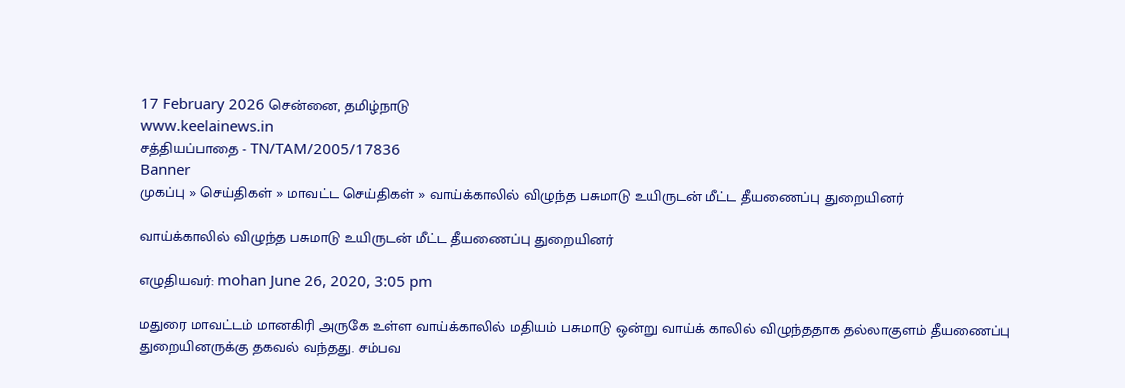17 February 2026 சென்னை, தமிழ்நாடு
www.keelainews.in
சத்தியப்பாதை - TN/TAM/2005/17836
Banner
முகப்பு » செய்திகள் » மாவட்ட செய்திகள் » வாய்க்காலில் விழுந்த பசுமாடு உயிருடன் மீட்ட தீயணைப்பு துறையினர்

வாய்க்காலில் விழுந்த பசுமாடு உயிருடன் மீட்ட தீயணைப்பு துறையினர்

எழுதியவர்: mohan June 26, 2020, 3:05 pm

மதுரை மாவட்டம் மானகிரி அருகே உள்ள வாய்க்காலில் மதியம் பசுமாடு ஒன்று வாய்க் காலில் விழுந்ததாக தல்லாகுளம் தீயணைப்பு துறையினருக்கு தகவல் வந்தது. சம்பவ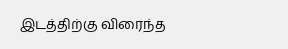இடத்திற்கு விரைந்த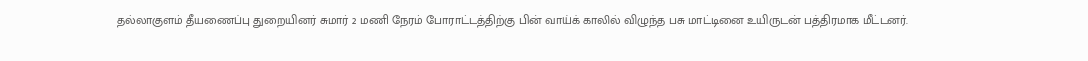தல்லாகுளம் தீயணைப்பு துறையினர் சுமார் 2 மணி நேரம் போராட்டத்திற்கு பின் வாய்க் காலில் விழுந்த பசு மாட்டினை உயிருடன் பத்திரமாக மீட்டனர்.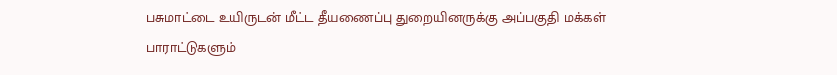பசுமாட்டை உயிருடன் மீட்ட தீயணைப்பு துறையினருக்கு அப்பகுதி மக்கள் பாராட்டுகளும்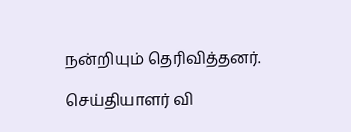நன்றியும் தெரிவித்தனர்.

செய்தியாளர் வி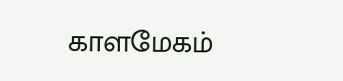காளமேகம்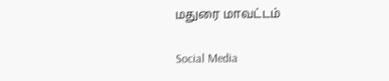மதுரை மாவட்டம்

Social Media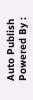Auto Publish Powered By :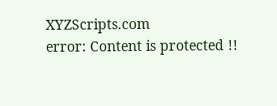XYZScripts.com
error: Content is protected !!